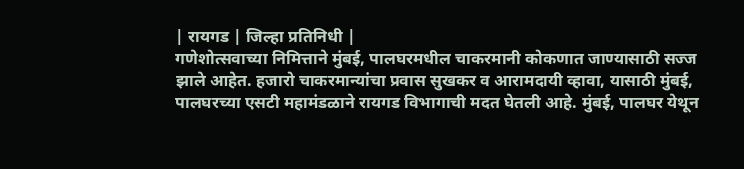| रायगड | जिल्हा प्रतिनिधी |
गणेशोत्सवाच्या निमित्ताने मुंबई, पालघरमधील चाकरमानी कोकणात जाण्यासाठी सज्ज झाले आहेत. हजारो चाकरमान्यांचा प्रवास सुखकर व आरामदायी व्हावा, यासाठी मुंबई, पालघरच्या एसटी महामंडळाने रायगड विभागाची मदत घेतली आहे. मुंबई, पालघर येथून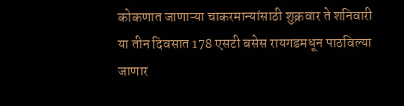कोकणात जाणाऱ्या चाकरमान्यांसाठी शुक्रवार ते शनिवारी या तीन दिवसात 178 एसटी बसेस रायगडमधून पाठविल्या जाणार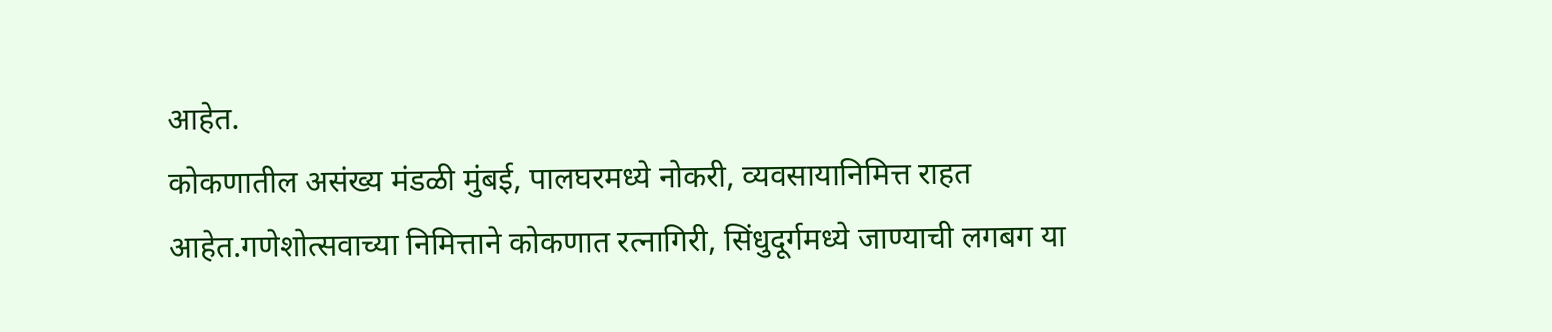आहेत.
कोकणातील असंख्य मंडळी मुंबई, पालघरमध्ये नोकरी, व्यवसायानिमित्त राहत आहेत.गणेशोत्सवाच्या निमित्ताने कोकणात रत्नागिरी, सिंधुदूर्गमध्ये जाण्याची लगबग या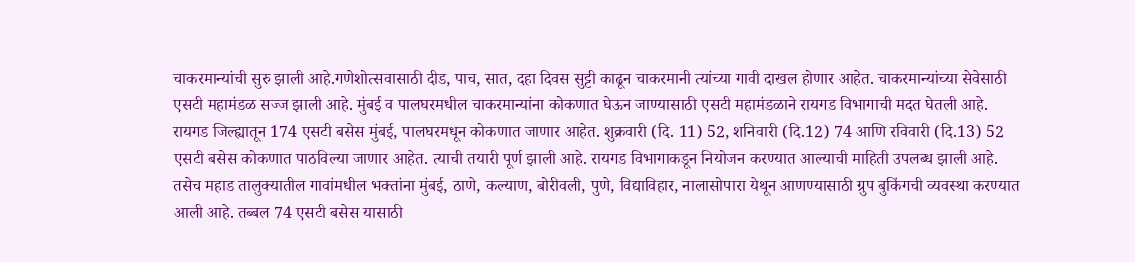चाकरमान्यांची सुरु झाली आहे.गणेशोत्सवासाठी दीड, पाच, सात, दहा दिवस सुट्टी काढून चाकरमानी त्यांच्या गावी दाखल होणार आहेत. चाकरमान्यांच्या सेवेसाठी एसटी महामंडळ सज्ज झाली आहे. मुंबई व पालघरमधील चाकरमान्यांना कोकणात घेऊन जाण्यासाठी एसटी महामंडळाने रायगड विभागाची मदत घेतली आहे. रायगड जिल्ह्यातून 174 एसटी बसेस मुंबई, पालघरमधून कोकणात जाणार आहेत. शुक्रवारी (दि. 11) 52, शनिवारी (दि.12) 74 आणि रविवारी (दि.13) 52 एसटी बसेस कोकणात पाठविल्या जाणार आहेत. त्याची तयारी पूर्ण झाली आहे. रायगड विभागाकडून नियोजन करण्यात आल्याची माहिती उपलब्ध झाली आहे. तसेच महाड तालुक्यातील गावांमधील भक्तांना मुंबई, ठाणे, कल्याण, बोरीवली, पुणे, विद्याविहार, नालासोपारा येथून आणण्यासाठी ग्रुप बुकिंगची व्यवस्था करण्यात आली आहे. तब्बल 74 एसटी बसेस यासाठी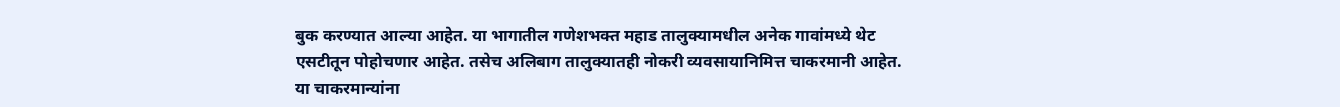बुक करण्यात आल्या आहेत. या भागातील गणेशभक्त महाड तालुक्यामधील अनेक गावांमध्ये थेट एसटीतून पोहोचणार आहेत. तसेच अलिबाग तालुक्यातही नोकरी व्यवसायानिमित्त चाकरमानी आहेत. या चाकरमान्यांना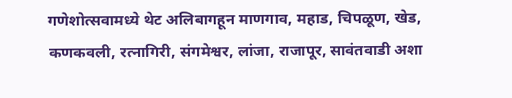गणेशोत्सवामध्ये थेट अलिबागहून माणगाव, महाड, चिपळूण, खेड, कणकवली, रत्नागिरी, संगमेश्वर, लांजा, राजापूर, सावंतवाडी अशा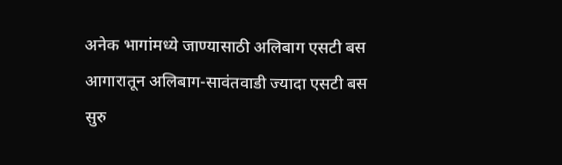अनेक भागांमध्ये जाण्यासाठी अलिबाग एसटी बस आगारातून अलिबाग-सावंतवाडी ज्यादा एसटी बस सुरु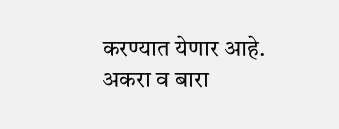करण्यात येणार आहे. अकरा व बारा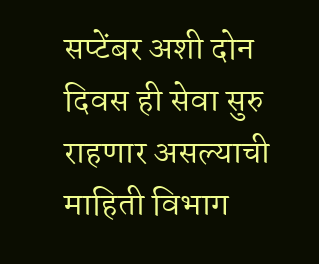सप्टेंबर अशी दोन दिवस ही सेवा सुरु राहणार असल्याची माहिती विभाग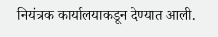नियंत्रक कार्यालयाकडून देण्यात आली.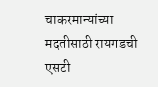चाकरमान्यांच्या मदतीसाठी रायगडची एसटी